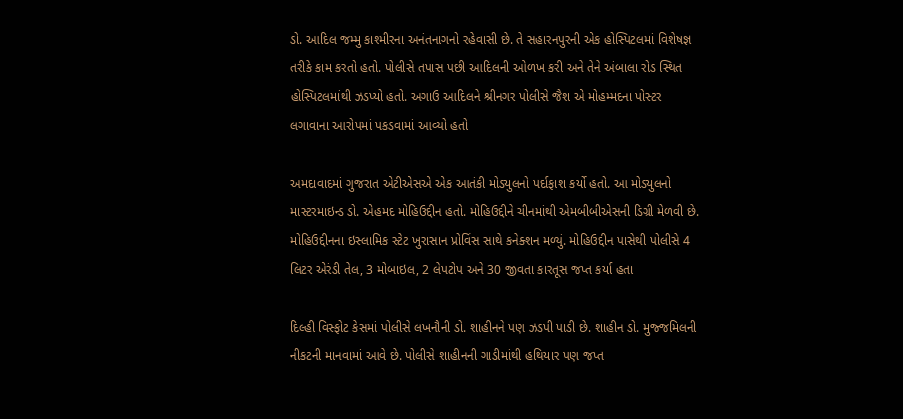ડો. આદિલ જમ્મુ કાશ્મીરના અનંતનાગનો રહેવાસી છે. તે સહારનપુરની એક હોસ્પિટલમાં વિશેષજ્ઞ તરીકે કામ કરતો હતો. પોલીસે તપાસ પછી આદિલની ઓળખ કરી અને તેને અંબાલા રોડ સ્થિત હોસ્પિટલમાંથી ઝડપ્યો હતો. અગાઉ આદિલને શ્રીનગર પોલીસે જૈશ એ મોહમ્મદના પોસ્ટર લગાવાના આરોપમાં પકડવામાં આવ્યો હતો

અમદાવાદમાં ગુજરાત એટીએસએ એક આતંકી મોડ્યુલનો પર્દાફાશ કર્યો હતો. આ મોડ્યુલનો માસ્ટરમાઇન્ડ ડો. એહમદ મોહિઉદ્દીન હતો. મોહિઉદ્દીને ચીનમાંથી એમબીબીએસની ડિગ્રી મેળવી છે. મોહિઉદ્દીનના ઇસ્લામિક સ્ટેટ ખુરાસાન પ્રોવિંસ સાથે કનેક્શન મળ્યું. મોહિઉદ્દીન પાસેથી પોલીસે 4 લિટર એરંડી તેલ, 3 મોબાઇલ, 2 લેપટોપ અને 30 જીવતા કારતૂસ જપ્ત કર્યા હતા

દિલ્હી વિસ્ફોટ કેસમાં પોલીસે લખનૌની ડો. શાહીનને પણ ઝડપી પાડી છે. શાહીન ડો. મુજ્જમિલની નીકટની માનવામાં આવે છે. પોલીસે શાહીનની ગાડીમાંથી હથિયાર પણ જપ્ત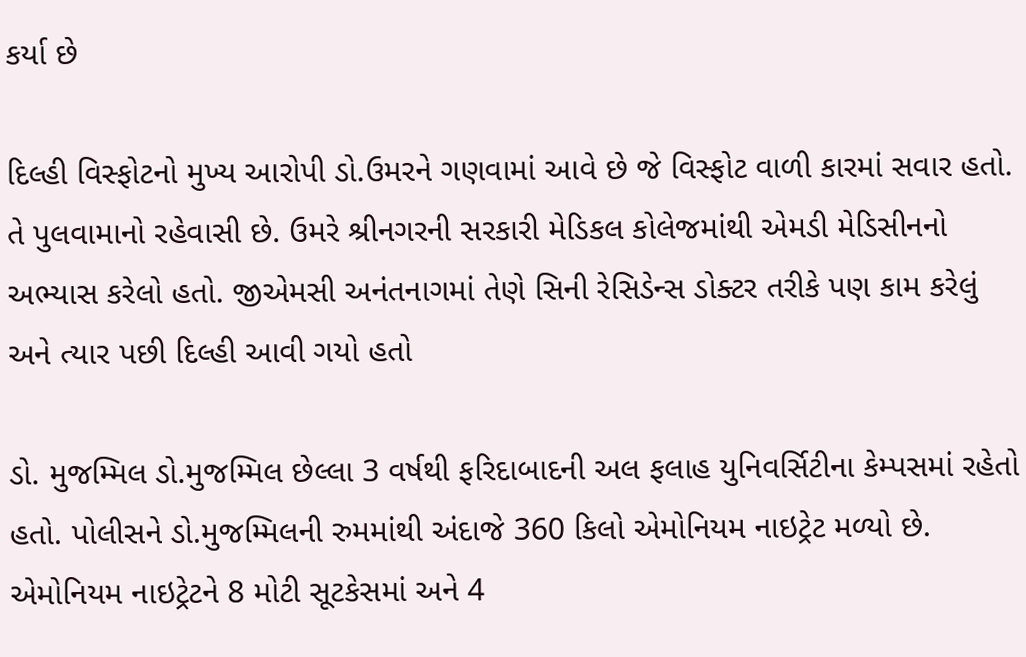કર્યા છે

દિલ્હી વિસ્ફોટનો મુખ્ય આરોપી ડો.ઉમરને ગણવામાં આવે છે જે વિસ્ફોટ વાળી કારમાં સવાર હતો. તે પુલવામાનો રહેવાસી છે. ઉમરે શ્રીનગરની સરકારી મેડિકલ કોલેજમાંથી એમડી મેડિસીનનો અભ્યાસ કરેલો હતો. જીએમસી અનંતનાગમાં તેણે સિની રેસિડેન્સ ડોક્ટર તરીકે પણ કામ કરેલું અને ત્યાર પછી દિલ્હી આવી ગયો હતો

ડો. મુજમ્મિલ ડો.મુજમ્મિલ છેલ્લા 3 વર્ષથી ફરિદાબાદની અલ ફલાહ યુનિવર્સિટીના કેમ્પસમાં રહેતો હતો. પોલીસને ડો.મુજમ્મિલની રુમમાંથી અંદાજે 360 કિલો એમોનિયમ નાઇટ્રેટ મળ્યો છે. એમોનિયમ નાઇટ્રેટને 8 મોટી સૂટકેસમાં અને 4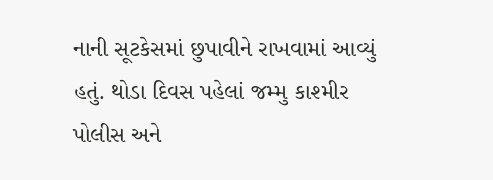નાની સૂટકેસમાં છુપાવીને રાખવામાં આવ્યું હતું. થોડા દિવસ પહેલાં જમ્મુ કાશ્મીર પોલીસ અને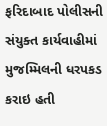ફરિદાબાદ પોલીસની સંયુક્ત કાર્યવાહીમાં મુજમ્મિલની ધરપકડ કરાઇ હતી